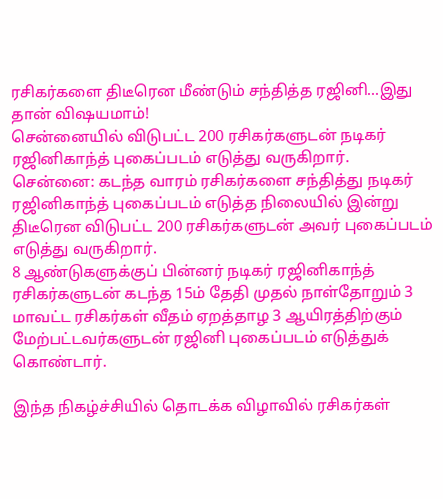ரசிகர்களை திடீரென மீண்டும் சந்தித்த ரஜினி...இது தான் விஷயமாம்!
சென்னையில் விடுபட்ட 200 ரசிகர்களுடன் நடிகர் ரஜினிகாந்த் புகைப்படம் எடுத்து வருகிறார்.
சென்னை: கடந்த வாரம் ரசிகர்களை சந்தித்து நடிகர் ரஜினிகாந்த் புகைப்படம் எடுத்த நிலையில் இன்று திடீரென விடுபட்ட 200 ரசிகர்களுடன் அவர் புகைப்படம் எடுத்து வருகிறார்.
8 ஆண்டுகளுக்குப் பின்னர் நடிகர் ரஜினிகாந்த் ரசிகர்களுடன் கடந்த 15ம் தேதி முதல் நாள்தோறும் 3 மாவட்ட ரசிகர்கள் வீதம் ஏறத்தாழ 3 ஆயிரத்திற்கும் மேற்பட்டவர்களுடன் ரஜினி புகைப்படம் எடுத்துக் கொண்டார்.

இந்த நிகழ்ச்சியில் தொடக்க விழாவில் ரசிகர்கள்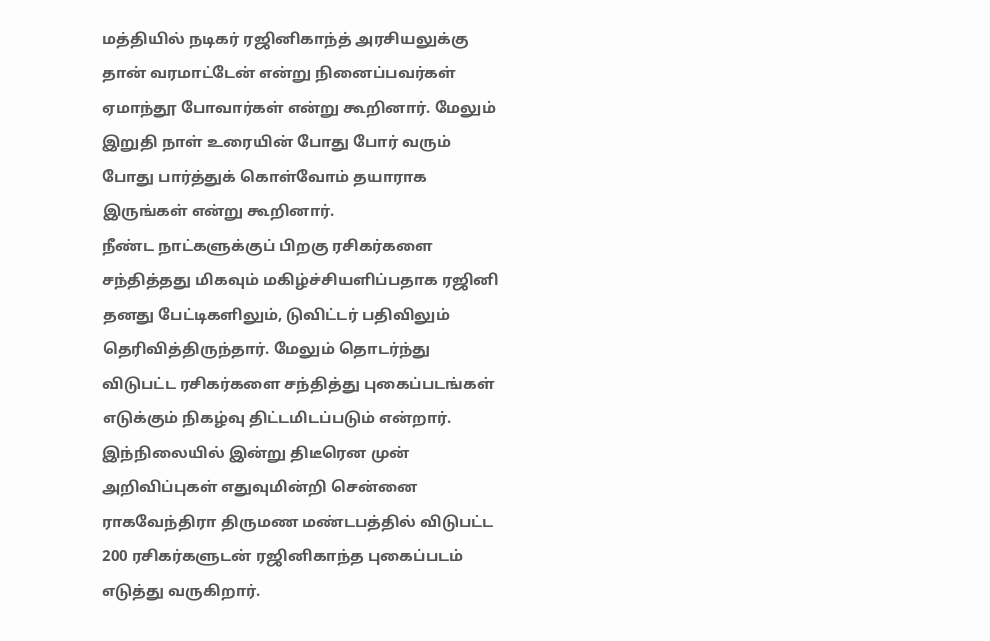மத்தியில் நடிகர் ரஜினிகாந்த் அரசியலுக்கு தான் வரமாட்டேன் என்று நினைப்பவர்கள் ஏமாந்தூ போவார்கள் என்று கூறினார். மேலும் இறுதி நாள் உரையின் போது போர் வரும் போது பார்த்துக் கொள்வோம் தயாராக இருங்கள் என்று கூறினார்.
நீண்ட நாட்களுக்குப் பிறகு ரசிகர்களை சந்தித்தது மிகவும் மகிழ்ச்சியளிப்பதாக ரஜினி தனது பேட்டிகளிலும், டுவிட்டர் பதிவிலும் தெரிவித்திருந்தார். மேலும் தொடர்ந்து விடுபட்ட ரசிகர்களை சந்தித்து புகைப்படங்கள் எடுக்கும் நிகழ்வு திட்டமிடப்படும் என்றார்.
இந்நிலையில் இன்று திடீரென முன் அறிவிப்புகள் எதுவுமின்றி சென்னை ராகவேந்திரா திருமண மண்டபத்தில் விடுபட்ட 200 ரசிகர்களுடன் ரஜினிகாந்த புகைப்படம் எடுத்து வருகிறார்.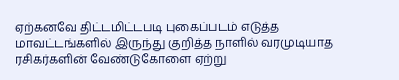ஏற்கனவே திட்டமிட்டபடி புகைப்படம் எடுத்த மாவட்டங்களில் இருந்து குறித்த நாளில் வரமுடியாத ரசிகர்களின் வேண்டுகோளை ஏற்று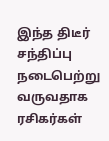இந்த திடீர் சந்திப்பு நடைபெற்று வருவதாக ரசிகர்கள்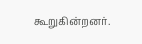கூறுகின்றனர்.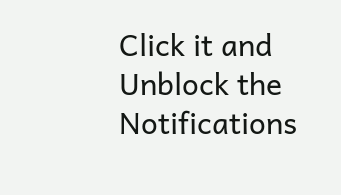Click it and Unblock the Notifications